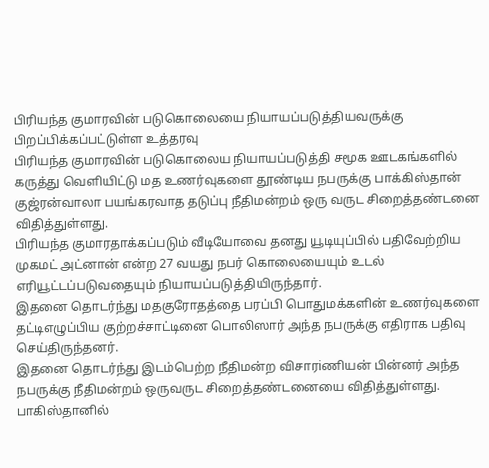பிரியந்த குமாரவின் படுகொலையை நியாயப்படுத்தியவருக்கு பிறப்பிக்கப்பட்டுள்ள உத்தரவு
பிரியந்த குமாரவின் படுகொலைய நியாயப்படுத்தி சமூக ஊடகங்களில் கருத்து வெளியிட்டு மத உணர்வுகளை தூண்டிய நபருக்கு பாக்கிஸ்தான் குஜ்ரன்வாலா பயங்கரவாத தடுப்பு நீதிமன்றம் ஒரு வருட சிறைத்தண்டனை விதித்துள்ளது.
பிரியந்த குமாரதாக்கப்படும் வீடியோவை தனது யூடியுப்பில் பதிவேற்றிய முகமட் அட்னான் என்ற 27 வயது நபர் கொலையையும் உடல் எரியூட்டப்படுவதையும் நியாயப்படுத்தியிருந்தார்.
இதனை தொடர்ந்து மதகுரோதத்தை பரப்பி பொதுமக்களின் உணர்வுகளை தட்டிஎழுப்பிய குற்றச்சாட்டினை பொலிஸார் அந்த நபருக்கு எதிராக பதிவு செய்திருந்தனர்.
இதனை தொடர்ந்து இடம்பெற்ற நீதிமன்ற விசாரiணியன் பின்னர் அந்த நபருக்கு நீதிமன்றம் ஒருவருட சிறைத்தண்டனையை விதித்துள்ளது.
பாகிஸ்தானில்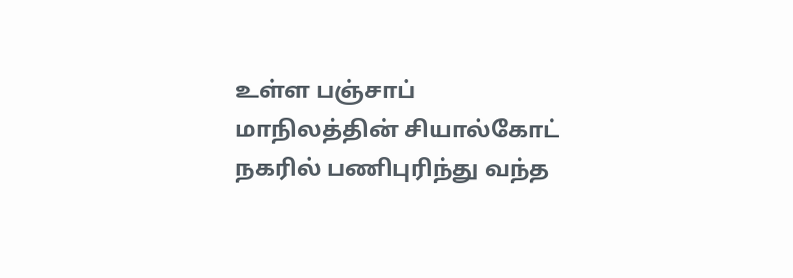உள்ள பஞ்சாப் மாநிலத்தின் சியால்கோட் நகரில் பணிபுரிந்து வந்த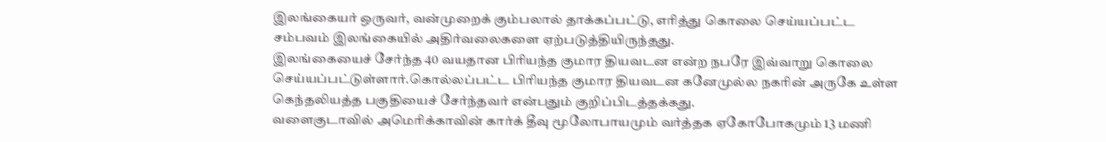இலங்கையர் ஒருவர், வன்முறைக் கும்பலால் தாக்கப்பட்டு, எரித்து கொலை செய்யப்பட்ட சம்பவம் இலங்கையில் அதிர்வலைகளை ஏற்படுத்தியிருந்தது.
இலங்கையைச் சேர்ந்த 40 வயதான பிரியந்த குமார தியவடன என்ற நபரே இவ்வாறு கொலை செய்யப்பட்டுள்ளார்.கொல்லப்பட்ட பிரியந்த குமார தியவடன கனேமுல்ல நகரின் அருகே உள்ள கெந்தலியத்த பகுதியைச் சேர்ந்தவர் என்பதும் குறிப்பிடத்தக்கது.
வளைகுடாவில் அமெரிக்காவின் கார்க் தீவு மூலோபாயமும் வர்த்தக ஏகோபோகமும் 13 மணி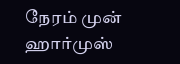நேரம் முன்
ஹார்முஸ்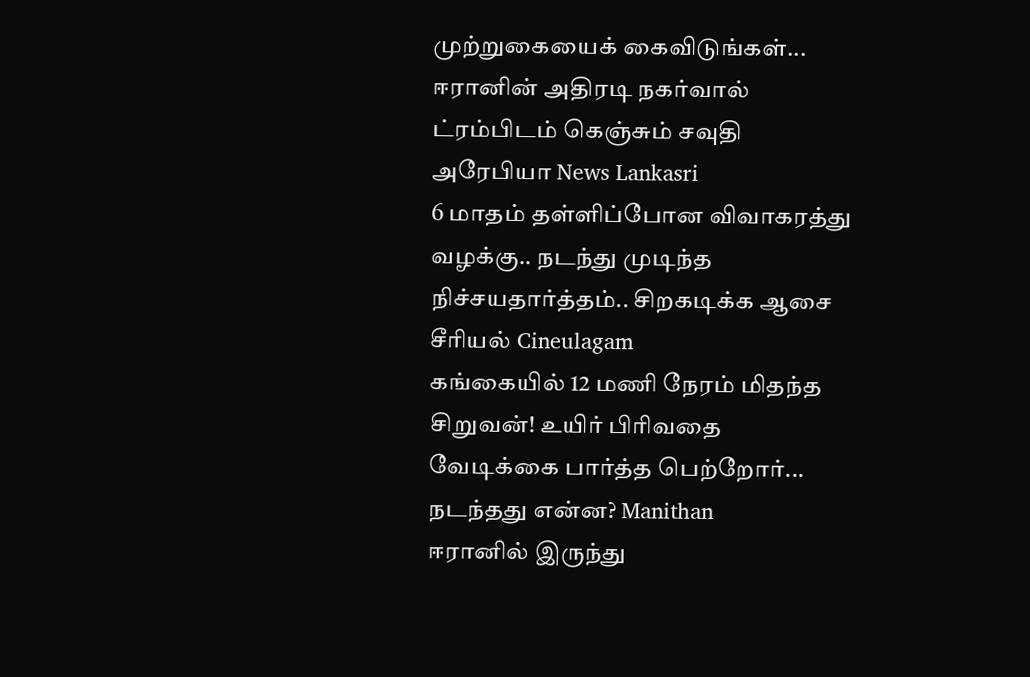முற்றுகையைக் கைவிடுங்கள்... ஈரானின் அதிரடி நகர்வால் ட்ரம்பிடம் கெஞ்சும் சவுதி அரேபியா News Lankasri
6 மாதம் தள்ளிப்போன விவாகரத்து வழக்கு.. நடந்து முடிந்த நிச்சயதார்த்தம்.. சிறகடிக்க ஆசை சீரியல் Cineulagam
கங்கையில் 12 மணி நேரம் மிதந்த சிறுவன்! உயிர் பிரிவதை வேடிக்கை பார்த்த பெற்றோர்... நடந்தது என்ன? Manithan
ஈரானில் இருந்து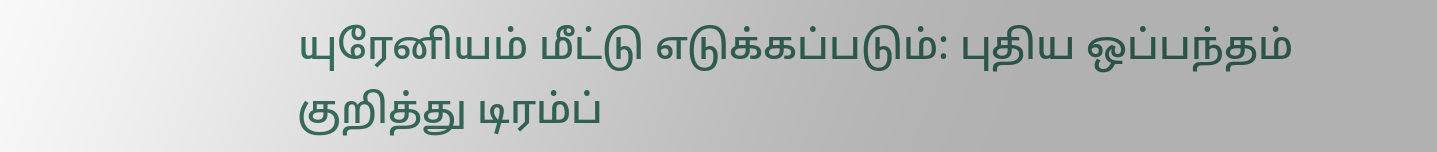யுரேனியம் மீட்டு எடுக்கப்படும்: புதிய ஒப்பந்தம் குறித்து டிரம்ப்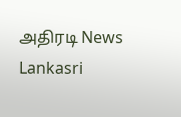அதிரடி News Lankasri